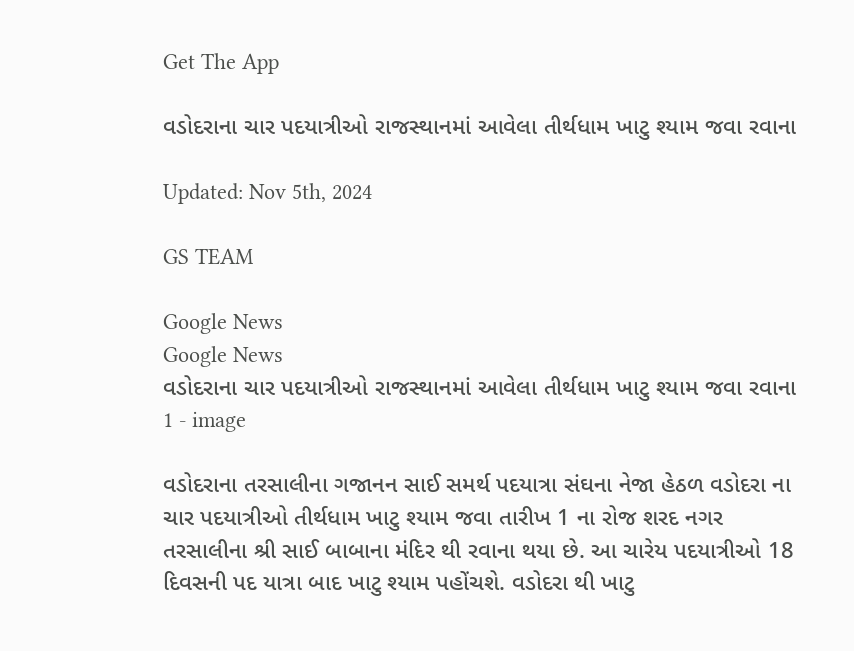Get The App

વડોદરાના ચાર પદયાત્રીઓ રાજસ્થાનમાં આવેલા તીર્થધામ ખાટુ શ્યામ જવા રવાના

Updated: Nov 5th, 2024

GS TEAM

Google News
Google News
વડોદરાના ચાર પદયાત્રીઓ રાજસ્થાનમાં આવેલા તીર્થધામ ખાટુ શ્યામ જવા રવાના 1 - image

વડોદરાના તરસાલીના ગજાનન સાઈ સમર્થ પદયાત્રા સંઘના નેજા હેઠળ વડોદરા ના ચાર પદયાત્રીઓ તીર્થધામ ખાટુ શ્યામ જવા તારીખ 1 ના રોજ શરદ નગર તરસાલીના શ્રી સાઈ બાબાના મંદિર થી રવાના થયા છે. આ ચારેય પદયાત્રીઓ 18 દિવસની પદ યાત્રા બાદ ખાટુ શ્યામ પહોંચશે. વડોદરા થી ખાટુ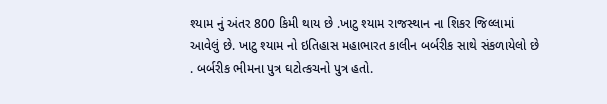શ્યામ નું અંતર 800 કિમી થાય છે .ખાટુ શ્યામ રાજસ્થાન ના શિકર જિલ્લામાં આવેલું છે. ખાટુ શ્યામ નો ઇતિહાસ મહાભારત કાલીન બર્બરીક સાથે સંકળાયેલો છે . બર્બરીક ભીમના પુત્ર ઘટોત્કચનો પુત્ર હતો.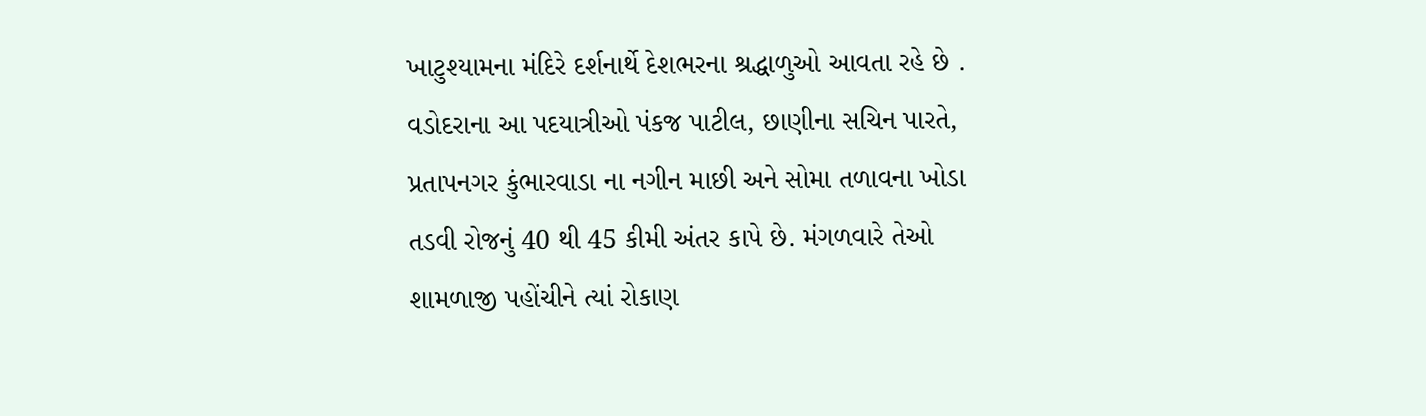ખાટુશ્યામના મંદિરે દર્શનાર્થે દેશભરના શ્રદ્ધાળુઓ આવતા રહે છે . વડોદરાના આ પદયાત્રીઓ પંકજ પાટીલ, છાણીના સચિન પારતે, પ્રતાપનગર કુંભારવાડા ના નગીન માછી અને સોમા તળાવના ખોડા તડવી રોજનું 40 થી 45 કીમી અંતર કાપે છે. મંગળવારે તેઓ શામળાજી પહોંચીને ત્યાં રોકાણ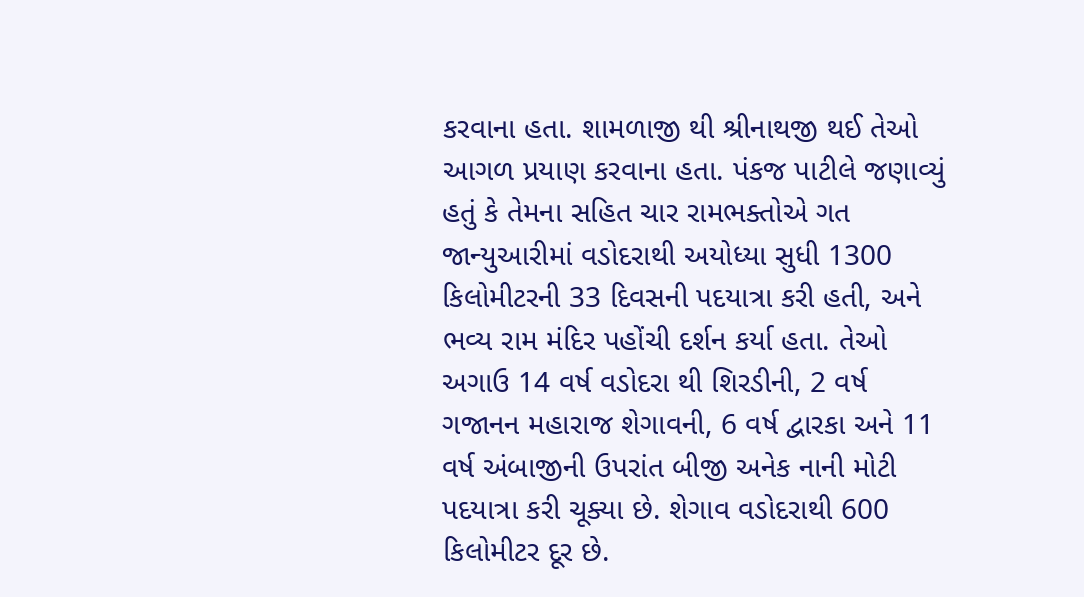કરવાના હતા. શામળાજી થી શ્રીનાથજી થઈ તેઓ આગળ પ્રયાણ કરવાના હતા. પંકજ પાટીલે જણાવ્યું હતું કે તેમના સહિત ચાર રામભક્તોએ ગત જાન્યુઆરીમાં વડોદરાથી અયોધ્યા સુધી 1300 કિલોમીટરની 33 દિવસની પદયાત્રા કરી હતી, અને ભવ્ય રામ મંદિર પહોંચી દર્શન કર્યા હતા. તેઓ અગાઉ 14 વર્ષ વડોદરા થી શિરડીની, 2 વર્ષ ગજાનન મહારાજ શેગાવની, 6 વર્ષ દ્વારકા અને 11 વર્ષ અંબાજીની ઉપરાંત બીજી અનેક નાની મોટી પદયાત્રા કરી ચૂક્યા છે. શેગાવ વડોદરાથી 600 કિલોમીટર દૂર છે.